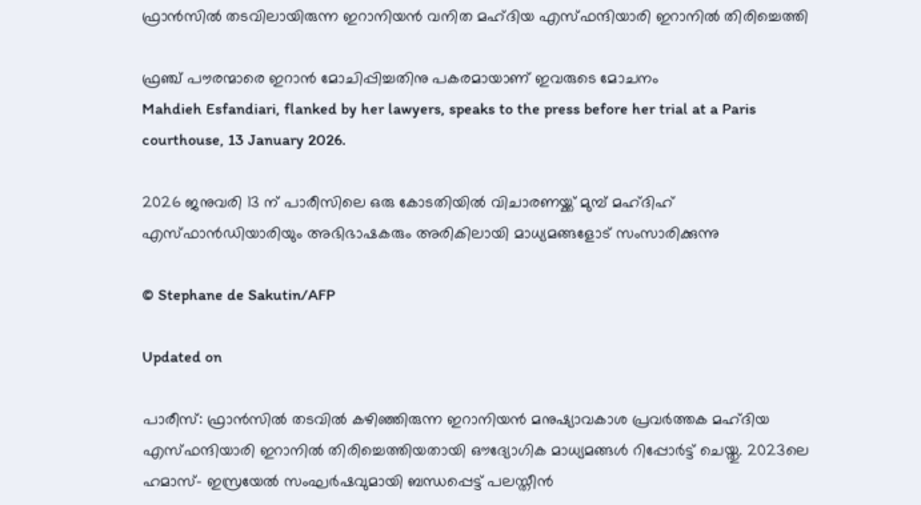ഫ്രാൻസിൽ തടവിലായിരുന്ന ഇറാനിയൻ വനിത മഹ്ദിയ എസ്ഫന്ദിയാരി ഇറാനിൽ തിരിച്ചെത്തി

ഫ്രഞ്ച് പൗരന്മാരെ ഇറാൻ മോചിപ്പിച്ചതിനു പകരമായാണ് ഇവരുടെ മോചനം
Mahdieh Esfandiari, flanked by her lawyers, speaks to the press before her trial at a Paris courthouse, 13 January 2026.

2026 ജനുവരി 13 ന് പാരീസിലെ ഒരു കോടതിയിൽ വിചാരണയ്ക്ക് മുമ്പ് മഹ്ദിഹ് എസ്ഫാൻഡിയാരിയും അഭിഭാഷകരും അരികിലായി മാധ്യമങ്ങളോട് സംസാരിക്കുന്നു

© Stephane de Sakutin/AFP

Updated on

പാരീസ്: ഫ്രാൻസിൽ തടവിൽ കഴിഞ്ഞിരുന്ന ഇറാനിയൻ മനുഷ്യാവകാശ പ്രവർത്തക മഹ്ദിയ എസ്ഫന്ദിയാരി ഇറാനിൽ തിരിച്ചെത്തിയതായി ഔദ്യോഗിക മാധ്യമങ്ങൾ റിപ്പോർട്ട് ചെയ്തു. 2023ലെ ഹമാസ്- ഇസ്രയേൽ സംഘർഷവുമായി ബന്ധപ്പെട്ട് പലസ്തീൻ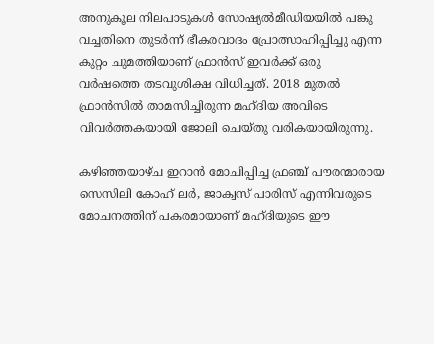അനുകൂല നിലപാടുകൾ സോഷ്യൽമീഡിയയിൽ പങ്കു വച്ചതിനെ തുടർന്ന് ഭീകരവാദം പ്രോത്സാഹിപ്പിച്ചു എന്ന കുറ്റം ചുമത്തിയാണ് ഫ്രാൻസ് ഇവർക്ക് ഒരു വർഷത്തെ തടവുശിക്ഷ വിധിച്ചത്. 2018 മുതൽ ഫ്രാൻസിൽ താമസിച്ചിരുന്ന മഹ്ദിയ അവിടെ വിവർത്തകയായി ജോലി ചെയ്തു വരികയായിരുന്നു.

കഴിഞ്ഞയാഴ്ച ഇറാൻ മോചിപ്പിച്ച ഫ്രഞ്ച് പൗരന്മാരായ സെസിലി കോഹ് ലർ, ജാക്വസ് പാരിസ് എന്നിവരുടെ മോചനത്തിന് പകരമായാണ് മഹ്ദിയുടെ ഈ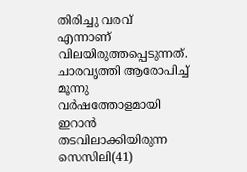തിരിച്ചു വരവ് എന്നാണ് വിലയിരുത്തപ്പെടുന്നത്. ചാരവൃത്തി ആരോപിച്ച് മൂന്നു വർഷത്തോളമായി ഇറാൻ തടവിലാക്കിയിരുന്ന സെസിലി(41)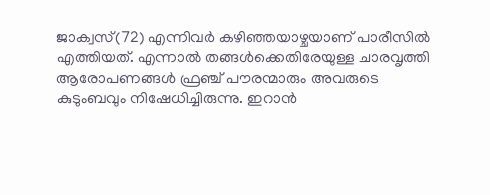ജാക്വസ്(72) എന്നിവർ കഴിഞ്ഞയാഴ്ചയാണ് പാരീസിൽ എത്തിയത്. എന്നാൽ തങ്ങൾക്കെതിരേയുള്ള ചാരവൃത്തി ആരോപണങ്ങൾ ഫ്രഞ്ച് പൗരന്മാരും അവരുടെ കുടുംബവും നിഷേധിച്ചിരുന്നു. ഇറാൻ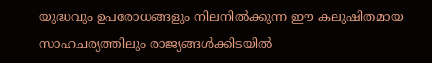യുദ്ധവും ഉപരോധങ്ങളും നിലനിൽക്കുന്ന ഈ കലുഷിതമായ സാഹചര്യത്തിലും രാജ്യങ്ങൾക്കിടയിൽ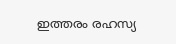ഇത്തരം രഹസ്യ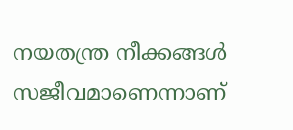നയതന്ത്ര നീക്കങ്ങൾ സജീവമാണെന്നാണ്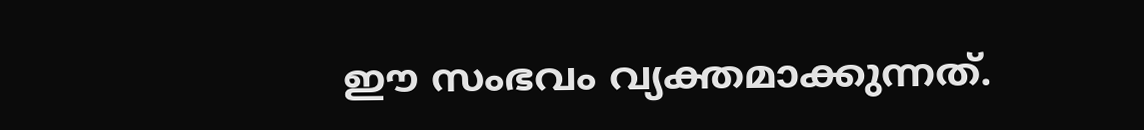ഈ സംഭവം വ്യക്തമാക്കുന്നത്.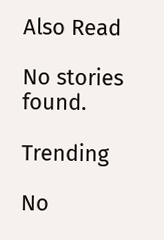Also Read

No stories found.

Trending

No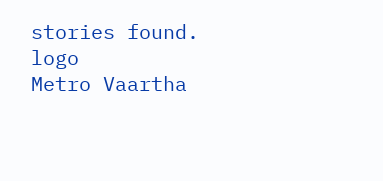stories found.
logo
Metro Vaartha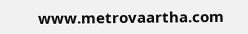www.metrovaartha.com